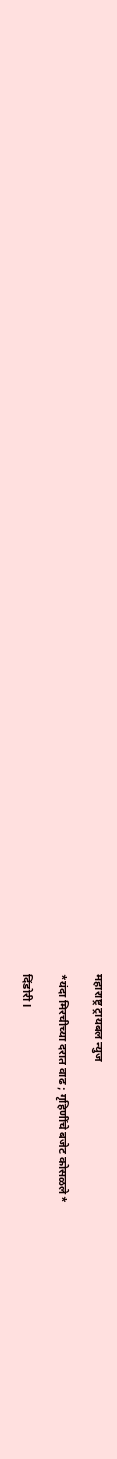महाराष्ट्र ट्रायबल न्युज

*यंदा मिरचीच्या दरात वाढ ; गृहिणींचे बजेट कोसळले*

दिंडोरी l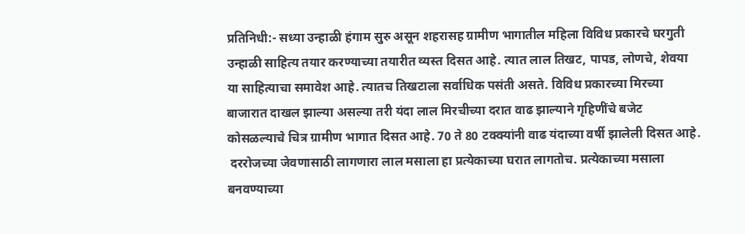प्रतिनिधी:- सध्या उन्हाळी हंगाम सुरु असून शहरासह ग्रामीण भागातील महिला विविध प्रकारचे घरगुती उन्हाळी साहित्य तयार करण्याच्या तयारीत व्यस्त दिसत आहे. त्यात लाल तिखट, पापड, लोणचे, शेवया या साहित्याचा समावेश आहे. त्यातच तिखटाला सर्वाधिक पसंती असते. विविध प्रकारच्या मिरच्या बाजारात दाखल झाल्या असल्या तरी यंदा लाल मिरचीच्या दरात वाढ झाल्याने गृहिणींचे बजेट कोसळल्याचे चित्र ग्रामीण भागात दिसत आहे. 70 ते 80 टक्क्यांनी वाढ यंदाच्या वर्षी झालेली दिसत आहे.
 दररोजच्या जेवणासाठी लागणारा लाल मसाला हा प्रत्येकाच्या घरात लागतोच. प्रत्येकाच्या मसाला बनवण्याच्या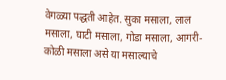वेगळ्या पद्धती आहेत. सुका मसाला, लाल मसाला, घाटी मसाला, गोडा मसाला, आगरी-कोळी मसाला असे या मसाल्याचे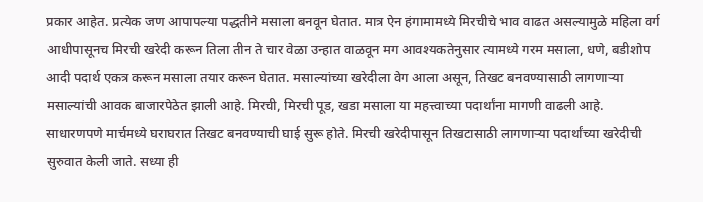प्रकार आहेत. प्रत्येक जण आपापल्या पद्धतीने मसाला बनवून घेतात. मात्र ऐन हंगामामध्ये मिरचीचे भाव वाढत असल्यामुळे महिला वर्ग आधीपासूनच मिरची खरेदी करून तिला तीन ते चार वेळा उन्हात वाळवून मग आवश्यकतेनुसार त्यामध्ये गरम मसाला, धणे, बडीशोप आदी पदार्थ एकत्र करून मसाला तयार करून घेतात. मसाल्यांच्या खरेदीला वेग आला असून, तिखट बनवण्यासाठी लागणार्‍या मसाल्यांची आवक बाजारपेठेत झाली आहे. मिरची, मिरची पूड, खडा मसाला या महत्त्वाच्या पदार्थांना मागणी वाढली आहे. साधारणपणे मार्चमध्ये घराघरात तिखट बनवण्याची घाई सुरू होते. मिरची खरेदीपासून तिखटासाठी लागणार्‍या पदार्थांच्या खरेदीची सुरुवात केली जाते. सध्या ही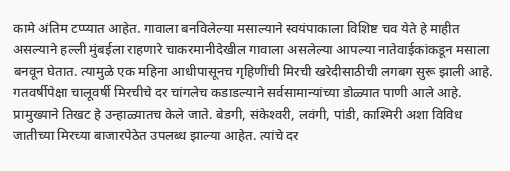कामे अंतिम टप्प्यात आहेत. गावाला बनविलेल्या मसाल्याने स्वयंपाकाला विशिष्ट चव येते हे माहीत असल्याने हल्ली मुंबईला राहणारे चाकरमानीदेखील गावाला असलेल्या आपल्या नातेवाईकांकडून मसाला बनवून घेतात. त्यामुळे एक महिना आधीपासूनच गृहिणींची मिरची खरेदीसाठीची लगबग सुरू झाली आहे. गतवर्षीपेक्षा चालूवर्षी मिरचीचे दर चांगलेच कडाडल्याने सर्वसामान्यांच्या डोळ्यात पाणी आले आहे. प्रामुख्याने तिखट हे उन्हाळ्यातच केले जाते. बेडगी, संकेश्‍वरी, लवंगी, पांडी, काश्मिरी अशा विविध जातीच्या मिरच्या बाजारपेठेत उपलब्ध झाल्या आहेत. त्यांचे दर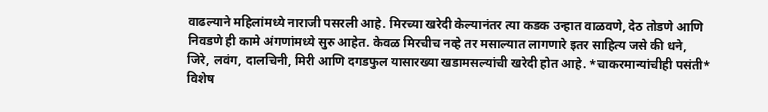वाढल्याने महिलांमध्ये नाराजी पसरली आहे. मिरच्या खरेदी केल्यानंतर त्या कडक उन्हात वाळवणे, देठ तोडणे आणि निवडणे ही कामे अंगणांमध्ये सुरु आहेत. केवळ मिरचीच नव्हे तर मसाल्यात लागणारे इतर साहित्य जसे की धने, जिरे, लवंग, दालचिनी, मिरी आणि दगडफुल यासारख्या खडामसल्यांची खरेदी होत आहे. *चाकरमान्यांचीही पसंती*
विशेष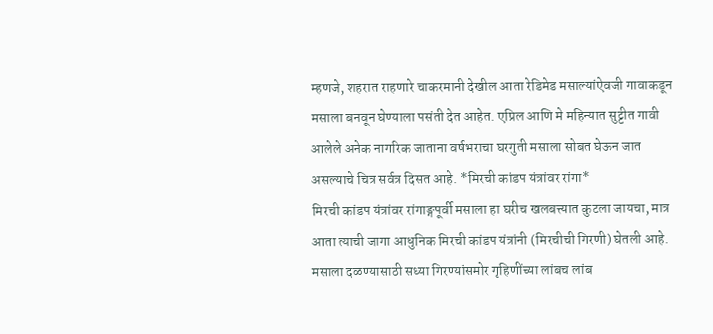म्हणजे, शहरात राहणारे चाकरमानी देखील आता रेडिमेड मसाल्यांऐवजी गावाकडून मसाला बनवून घेण्याला पसंती देत आहेत. एप्रिल आणि मे महिन्यात सुट्टीत गावी आलेले अनेक नागरिक जाताना वर्षभराचा घरगुती मसाला सोबत घेऊन जात असल्याचे चित्र सर्वत्र दिसत आहे. *मिरची कांडप यंत्रांवर रांगा*
मिरची कांडप यंत्रांवर रांगाङ्गपूर्वी मसाला हा घरीच खलबत्त्यात कुटला जायचा, मात्र आता त्याची जागा आधुनिक मिरची कांडप यंत्रांनी (मिरचीची गिरणी) घेतली आहे. मसाला दळण्यासाठी सध्या गिरण्यांसमोर गृहिणींच्या लांबच लांब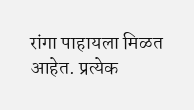रांगा पाहायला मिळत आहेत. प्रत्येक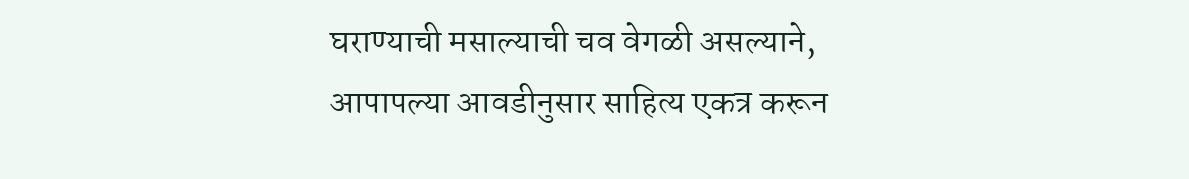घराण्याची मसाल्याची चव वेगळी असल्याने, आपापल्या आवडीनुसार साहित्य एकत्र करून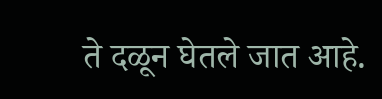ते दळून घेतले जात आहे.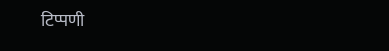टिप्पणी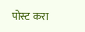पोस्ट करा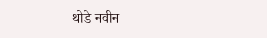थोडे नवीन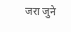जरा जुने